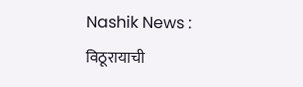Nashik News : विठूरायाची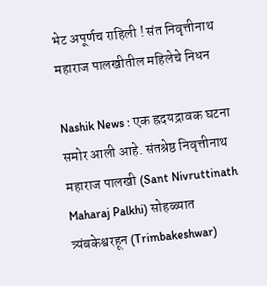भेट अपूर्णच राहिली ! संत निवृत्तीनाथ महाराज पालखीतील महिलेचे निधन

Nashik News : एक ह्रदयद्रावक घटना समोर आली आहे. संतश्रेष्ठ निवृत्तीनाथ महाराज पालखी (Sant Nivruttinath Maharaj Palkhi) सोहळ्यात त्र्यंबकेश्वरहून (Trimbakeshwar)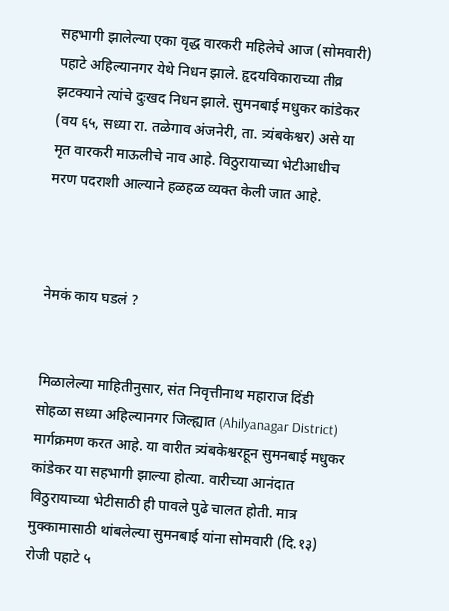सहभागी झालेल्या एका वृद्ध वारकरी महिलेचे आज (सोमवारी) पहाटे अहिल्यानगर येथे निधन झाले. हृदयविकाराच्या तीव्र झटक्याने त्यांचे दुःखद निधन झाले. सुमनबाई मधुकर कांडेकर (वय ६५, सध्या रा. तळेगाव अंजनेरी, ता. त्र्यंबकेश्वर) असे या मृत वारकरी माऊलीचे नाव आहे. विठुरायाच्या भेटीआधीच मरण पदराशी आल्याने हळहळ व्यक्त केली जात आहे.



नेमकं काय घडलं ?


मिळालेल्या माहितीनुसार, संत निवृत्तीनाथ महाराज दिंडी सोहळा सध्या अहिल्यानगर जिल्ह्यात (Ahilyanagar District) मार्गक्रमण करत आहे. या वारीत त्र्यंबकेश्वरहून सुमनबाई मधुकर कांडेकर या सहभागी झाल्या होत्या. वारीच्या आनंदात विठुरायाच्या भेटीसाठी ही पावले पुढे चालत होती. मात्र मुक्कामासाठी थांबलेल्या सुमनबाई यांना सोमवारी (दि.१३) रोजी पहाटे ५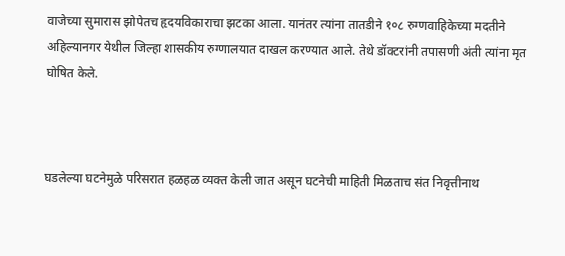वाजेच्या सुमारास झोपेतच हृदयविकाराचा झटका आला. यानंतर त्यांना तातडीने १०८ रुग्णवाहिकेच्या मदतीने अहिल्यानगर येथील जिल्हा शासकीय रुग्णालयात दाखल करण्यात आले. तेथे डॉक्टरांनी तपासणी अंती त्यांना मृत घोषित केले.



घडलेल्या घटनेमुळे परिसरात हळहळ व्यक्त केली जात असून घटनेची माहिती मिळताच संत निवृत्तीनाथ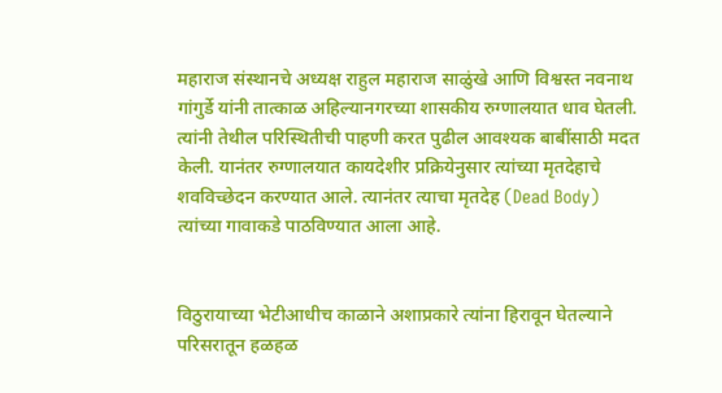महाराज संस्थानचे अध्यक्ष राहुल महाराज साळुंखे आणि विश्वस्त नवनाथ गांगुर्डे यांनी तात्काळ अहिल्यानगरच्या शासकीय रुग्णालयात धाव घेतली. त्यांनी तेथील परिस्थितीची पाहणी करत पुढील आवश्यक बाबींसाठी मदत केली. यानंतर रुग्णालयात कायदेशीर प्रक्रियेनुसार त्यांच्या मृतदेहाचे शवविच्छेदन करण्यात आले. त्यानंतर त्याचा मृतदेह (Dead Body) त्यांच्या गावाकडे पाठविण्यात आला आहे.


विठुरायाच्या भेटीआधीच काळाने अशाप्रकारे त्यांना हिरावून घेतल्याने परिसरातून हळहळ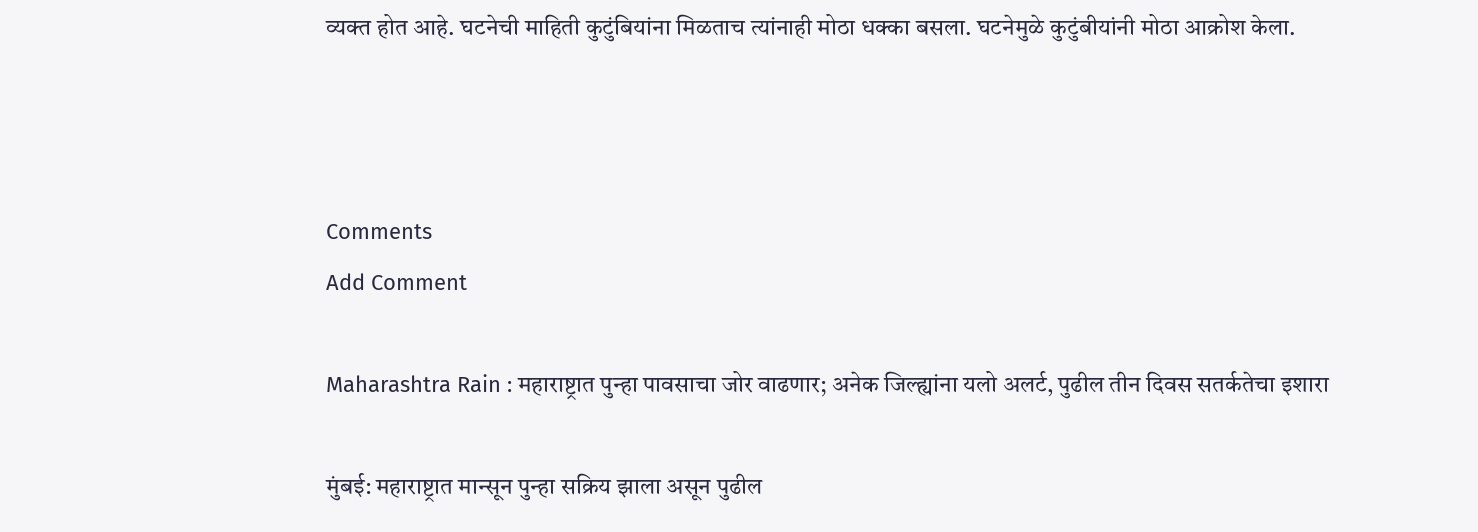व्यक्त होत आहे. घटनेची माहिती कुटुंबियांना मिळताच त्यांनाही मोठा धक्का बसला. घटनेमुळे कुटुंबीयांनी मोठा आक्रोश केला.



Comments
Add Comment

Maharashtra Rain : महाराष्ट्रात पुन्हा पावसाचा जोर वाढणार; अनेक जिल्ह्यांना यलो अलर्ट, पुढील तीन दिवस सतर्कतेचा इशारा

मुंबई: महाराष्ट्रात मान्सून पुन्हा सक्रिय झाला असून पुढील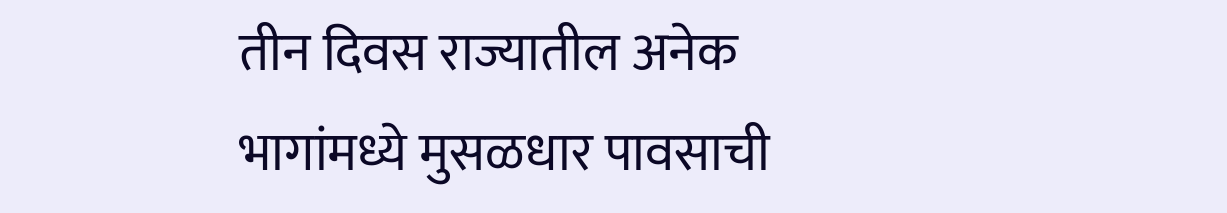तीन दिवस राज्यातील अनेक भागांमध्ये मुसळधार पावसाची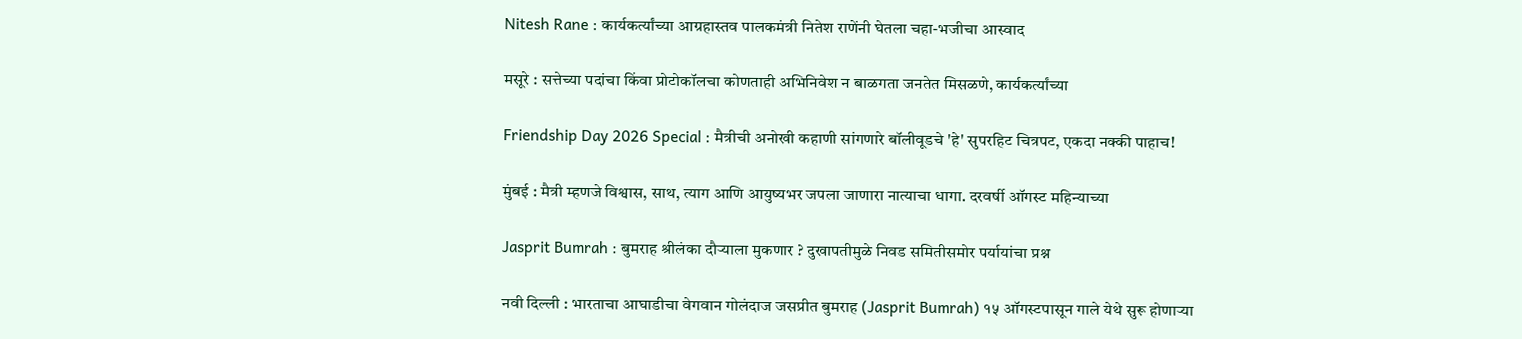Nitesh Rane : कार्यकर्त्यांच्या आग्रहास्तव पालकमंत्री नितेश राणेंनी घेतला चहा-भजीचा आस्वाद

मसूरे : सत्तेच्या पदांचा किंवा प्रोटोकॉलचा कोणताही अभिनिवेश न बाळगता जनतेत मिसळणे, कार्यकर्त्यांच्या

Friendship Day 2026 Special : मैत्रीची अनोखी कहाणी सांगणारे बॉलीवूडचे 'हे' सुपरहिट चित्रपट, एकदा नक्की पाहाच!

मुंबई : मैत्री म्हणजे विश्वास, साथ, त्याग आणि आयुष्यभर जपला जाणारा नात्याचा धागा. दरवर्षी ऑगस्ट महिन्याच्या

Jasprit Bumrah : बुमराह श्रीलंका दौऱ्याला मुकणार ? दुखापतीमुळे निवड समितीसमोर पर्यायांचा प्रश्न

नवी दिल्ली : भारताचा आघाडीचा वेगवान गोलंदाज जसप्रीत बुमराह (Jasprit Bumrah) १५ ऑगस्टपासून गाले येथे सुरू होणाऱ्या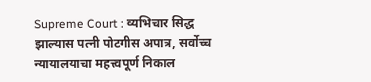Supreme Court : व्यभिचार सिद्ध झाल्यास पत्नी पोटगीस अपात्र, सर्वोच्च न्यायालयाचा महत्त्वपूर्ण निकाल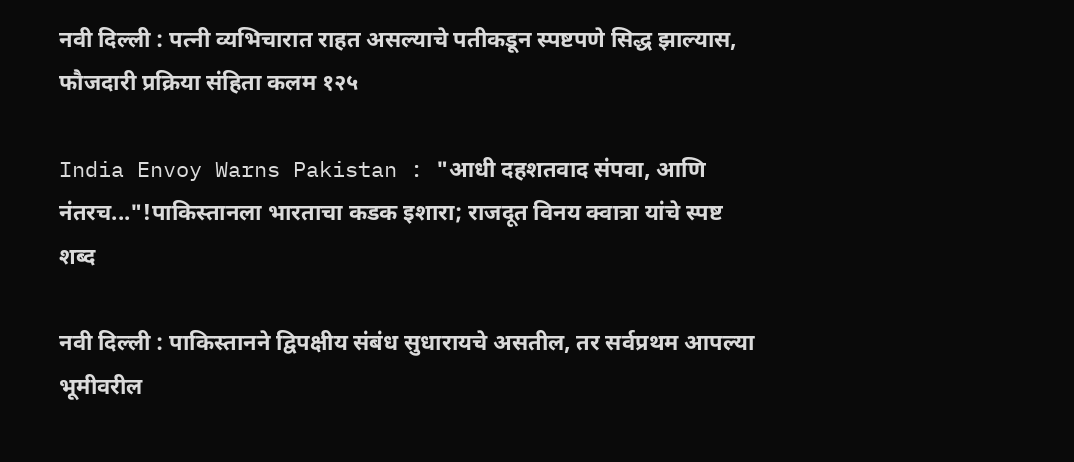नवी दिल्ली : पत्नी व्यभिचारात राहत असल्याचे पतीकडून स्पष्टपणे सिद्ध झाल्यास, फौजदारी प्रक्रिया संहिता कलम १२५

India Envoy Warns Pakistan : "आधी दहशतवाद संपवा, आणि नंतरच..."!पाकिस्तानला भारताचा कडक इशारा; राजदूत विनय क्वात्रा यांचे स्पष्ट शब्द

नवी दिल्ली : पाकिस्तानने द्विपक्षीय संबंध सुधारायचे असतील, तर सर्वप्रथम आपल्या भूमीवरील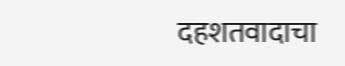दहशतवादाचा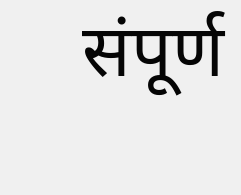संपूर्ण